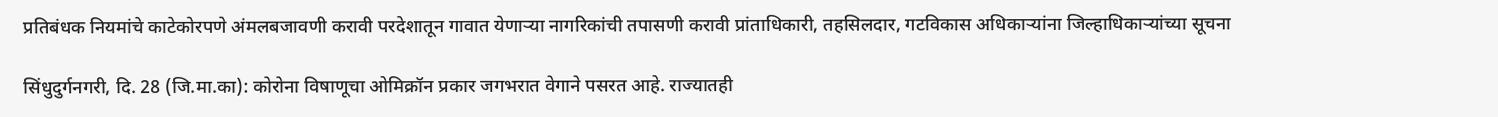प्रतिबंधक नियमांचे काटेकोरपणे अंमलबजावणी करावी परदेशातून गावात येणाऱ्या नागरिकांची तपासणी करावी प्रांताधिकारी, तहसिलदार, गटविकास अधिकाऱ्यांना जिल्हाधिकाऱ्यांच्या सूचना

सिंधुदुर्गनगरी, दि. 28 (जि.मा.का): कोरोना विषाणूचा ओमिक्रॉन प्रकार जगभरात वेगाने पसरत आहे. राज्यातही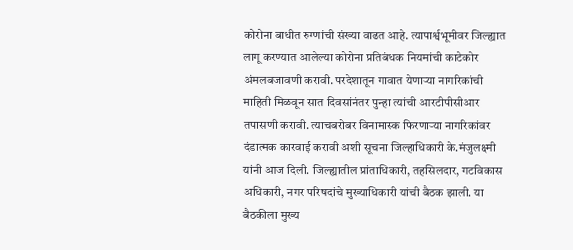कोरोना बाधीत रुग्णांची संख्या वाढत आहे. त्यापार्श्वभूमीवर जिल्ह्यात लागू करण्यात आलेल्या कोरोना प्रतिबंधक नियमांची काटेकोर अंमलबजावणी करावी. परदेशातून गावात येणाऱ्या नागरिकांची माहिती मिळवून सात दिवसांनंतर पुन्हा त्यांची आरटीपीसीआर तपासणी करावी. त्याचबरोबर विनामास्क फिरणाऱ्या नागरिकांवर दंडात्मक कारवाई करावी अशी सूचना जिल्हाधिकारी के.मंजुलक्ष्मी यांनी आज दिली. जिल्ह्यातील प्रांताधिकारी, तहसिलदार, गटविकास अधिकारी, नगर परिषदांचे मुख्याधिकारी यांची बैठक झाली. या बैठकीला मुख्य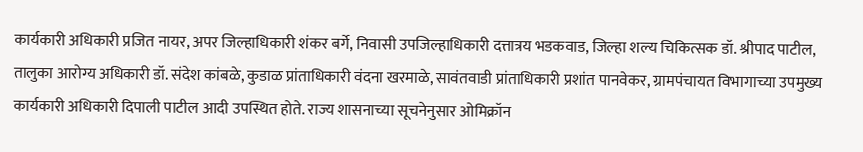कार्यकारी अधिकारी प्रजित नायर, अपर जिल्हाधिकारी शंकर बर्गे, निवासी उपजिल्हाधिकारी दत्तात्रय भडकवाड, जिल्हा शल्य चिकित्सक डॉ. श्रीपाद पाटील, तालुका आरोग्य अधिकारी डॉ. संदेश कांबळे, कुडाळ प्रांताधिकारी वंदना खरमाळे, सावंतवाडी प्रांताधिकारी प्रशांत पानवेकर, ग्रामपंचायत विभागाच्या उपमुख्य कार्यकारी अधिकारी दिपाली पाटील आदी उपस्थित होते. राज्य शासनाच्या सूचनेनुसार ओमिक्रॉन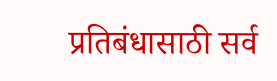प्रतिबंधासाठी सर्व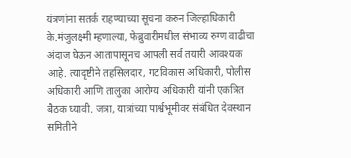यंत्रणांना सतर्क राहण्याच्या सूचना करुन जिल्हाधिकारी के.मंजुलक्ष्मी म्हणाल्या, फेब्रुवारीमधील संभाव्य रुग्ण वाढीचा अंदाज घेऊन आतापासूनच आपली सर्व तयारी आवश्यक आहे. त्यादृष्टीने तहसिलदार, गटविकास अधिकारी, पोलीस अधिकारी आणि तालुका आरोग्य अधिकारी यांनी एकत्रित बैठक घ्यावी. जत्रा, यात्रांच्या पार्श्वभूमीवर संबंधित देवस्थान समितीने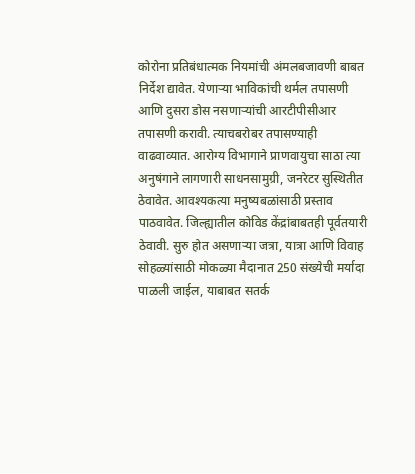कोरोना प्रतिबंधात्मक नियमांची अंमलबजावणी बाबत निर्देश द्यावेत. येणाऱ्या भाविकांची थर्मल तपासणी आणि दुसरा डोस नसणाऱ्यांची आरटीपीसीआर तपासणी करावी. त्याचबरोबर तपासण्याही वाढवाव्यात. आरोग्य विभागाने प्राणवायुचा साठा त्या अनुषंगाने लागणारी साधनसामुग्री, जनरेटर सुस्थितीत ठेवावेत. आवश्यकत्या मनुष्यबळांसाठी प्रस्ताव पाठवावेत. जिल्ह्यातील कोविड केंद्रांबाबतही पूर्वतयारी ठेवावी. सुरु होत असणाऱ्या जत्रा, यात्रा आणि विवाह सोहळ्यांसाठी मोकळ्या मैदानात 250 संख्येची मर्यादा पाळली जाईल, याबाबत सतर्क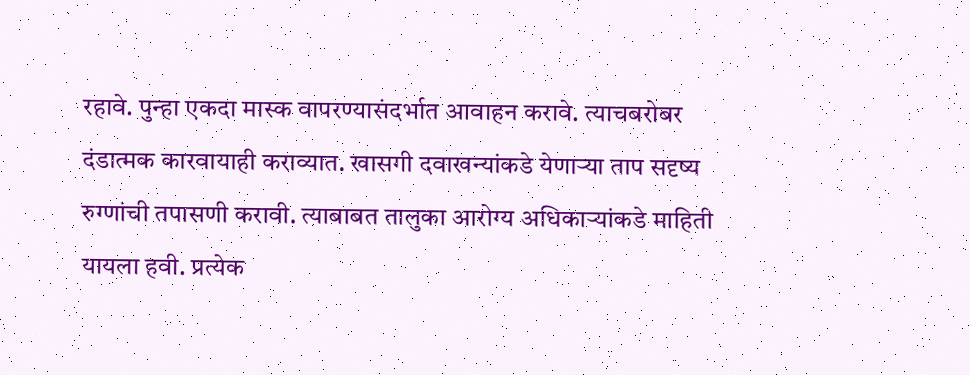रहावे. पुन्हा एकदा मास्क वापरण्यासंदर्भात आवाहन करावे. त्याचबरोबर दंडात्मक कारवायाही कराव्यात. खासगी दवाखन्यांकडे येणाऱ्या ताप सदृष्य रुग्णांची तपासणी करावी. त्याबाबत तालुका आरोग्य अधिकाऱ्यांकडे माहिती यायला हवी. प्रत्येक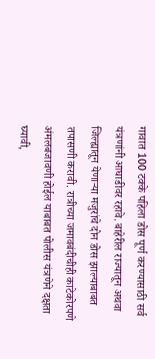गावात 100 टक्के पहिला डोस पूर्ण करण्यासाठी सर्व यंत्रणांनी आघाडीवर रहावे. बाहेरील राज्यातून अथवा जिल्ह्यातून येणाऱ्या मजुरांचे दोन डोस झाल्याबाबत तपासणी करावी. रात्रीच्या जमावबंदीचीही काटेकोरपणे अंमलबजावणी होईल याबाबत पोलीस यंत्रणेने दक्षता घ्यावी,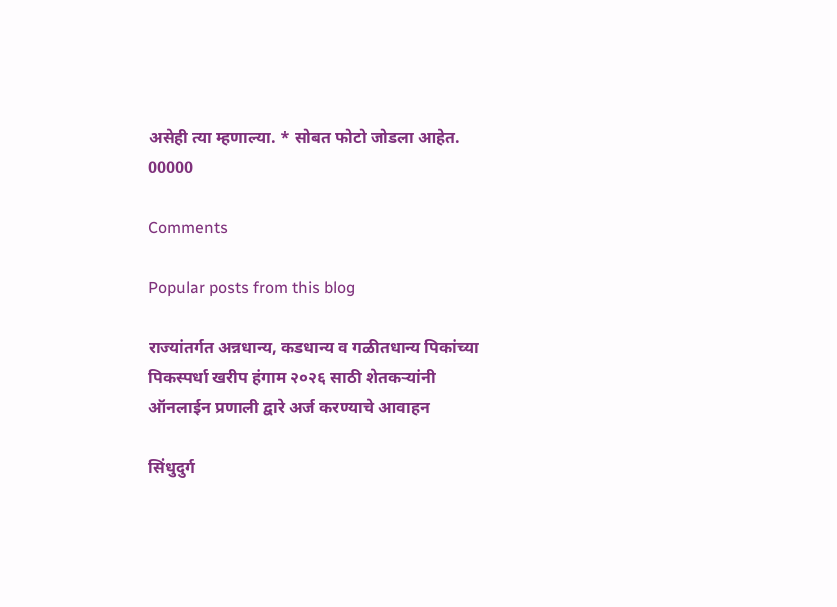असेही त्या म्हणाल्या. * सोबत फोटो जोडला आहेत. 00000

Comments

Popular posts from this blog

राज्यांतर्गत अन्नधान्य, कडधान्य व गळीतधान्य पिकांच्या पिकस्पर्धा खरीप हंगाम २०२६ साठी शेतकऱ्यांनी ऑनलाईन प्रणाली द्वारे अर्ज करण्याचे आवाहन

सिंधुदुर्ग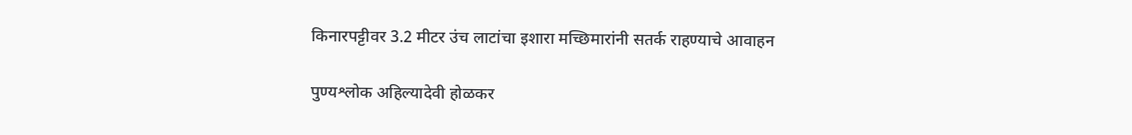किनारपट्टीवर 3.2 मीटर उंच लाटांचा इशारा मच्छिमारांनी सतर्क राहण्याचे आवाहन

पुण्यश्लोक अहिल्यादेवी होळकर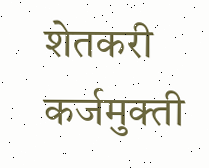शेतकरी कर्जमुक्ती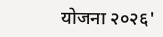योजना २०२६'